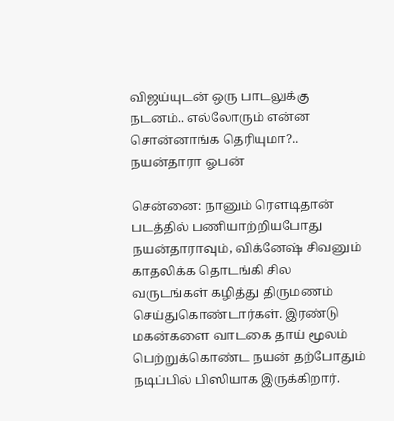விஜய்யுடன் ஒரு பாடலுக்கு நடனம்.. எல்லோரும் என்ன சொன்னாங்க தெரியுமா?.. நயன்தாரா ஓபன்

சென்னை: நானும் ரௌடிதான் படத்தில் பணியாற்றியபோது நயன்தாராவும், விக்னேஷ் சிவனும் காதலிக்க தொடங்கி சில வருடங்கள் கழித்து திருமணம் செய்துகொண்டார்கள். இரண்டு மகன்களை வாடகை தாய் மூலம் பெற்றுக்கொண்ட நயன் தற்போதும் நடிப்பில் பிஸியாக இருக்கிறார்.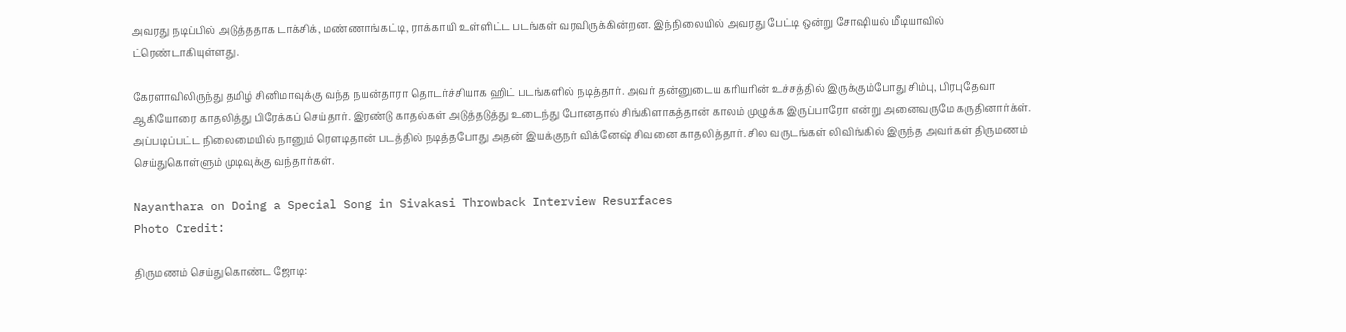அவரது நடிப்பில் அடுத்ததாக டாக்சிக், மண்ணாங்கட்டி, ராக்காயி உள்ளிட்ட படங்கள் வரவிருக்கின்றன. இந்நிலையில் அவரது பேட்டி ஒன்று சோஷியல் மீடியாவில் ட்ரெண்டாகியுள்ளது.

கேரளாவிலிருந்து தமிழ் சினிமாவுக்கு வந்த நயன்தாரா தொடர்ச்சியாக ஹிட் படங்களில் நடித்தார். அவர் தன்னுடைய கரியரின் உச்சத்தில் இருக்கும்போது சிம்பு, பிரபுதேவா ஆகியோரை காதலித்து பிரேக்கப் செய்தார். இரண்டு காதல்கள் அடுத்தடுத்து உடைந்து போனதால் சிங்கிளாகத்தான் காலம் முழுக்க இருப்பாரோ என்று அனைவருமே கருதினார்க்ள். அப்படிப்பட்ட நிலைமையில் நானும் ரௌடிதான் படத்தில் நடித்தபோது அதன் இயக்குநர் விக்னேஷ் சிவனை காதலித்தார். சில வருடங்கள் லிவிங்கில் இருந்த அவர்கள் திருமணம் செய்துகொள்ளும் முடிவுக்கு வந்தார்கள்.

Nayanthara on Doing a Special Song in Sivakasi Throwback Interview Resurfaces
Photo Credit:

திருமணம் செய்துகொண்ட ஜோடி: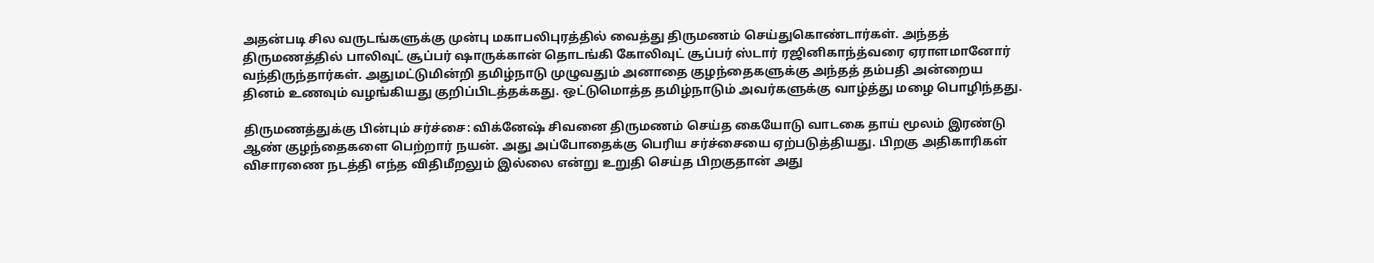அதன்படி சில வருடங்களுக்கு முன்பு மகாபலிபுரத்தில் வைத்து திருமணம் செய்துகொண்டார்கள். அந்தத் திருமணத்தில் பாலிவுட் சூப்பர் ஷாருக்கான் தொடங்கி கோலிவுட் சூப்பர் ஸ்டார் ரஜினிகாந்த்வரை ஏராளமானோர் வந்திருந்தார்கள். அதுமட்டுமின்றி தமிழ்நாடு முழுவதும் அனாதை குழந்தைகளுக்கு அந்தத் தம்பதி அன்றைய தினம் உணவும் வழங்கியது குறிப்பிடத்தக்கது. ஒட்டுமொத்த தமிழ்நாடும் அவர்களுக்கு வாழ்த்து மழை பொழிந்தது.

திருமணத்துக்கு பின்பும் சர்ச்சை: விக்னேஷ் சிவனை திருமணம் செய்த கையோடு வாடகை தாய் மூலம் இரண்டு ஆண் குழந்தைகளை பெற்றார் நயன். அது அப்போதைக்கு பெரிய சர்ச்சையை ஏற்படுத்தியது. பிறகு அதிகாரிகள் விசாரணை நடத்தி எந்த விதிமீறலும் இல்லை என்று உறுதி செய்த பிறகுதான் அது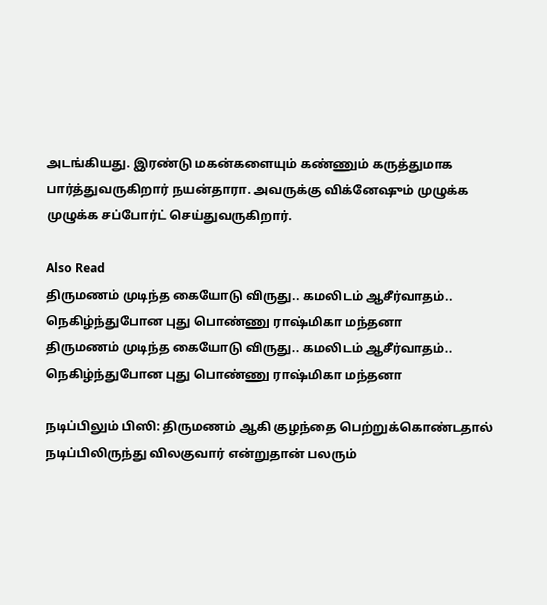அடங்கியது. இரண்டு மகன்களையும் கண்ணும் கருத்துமாக பார்த்துவருகிறார் நயன்தாரா. அவருக்கு விக்னேஷும் முழுக்க முழுக்க சப்போர்ட் செய்துவருகிறார்.

Also Read
திருமணம் முடிந்த கையோடு விருது.. கமலிடம் ஆசீர்வாதம்.. நெகிழ்ந்துபோன புது பொண்ணு ராஷ்மிகா மந்தனா
திருமணம் முடிந்த கையோடு விருது.. கமலிடம் ஆசீர்வாதம்.. நெகிழ்ந்துபோன புது பொண்ணு ராஷ்மிகா மந்தனா

நடிப்பிலும் பிஸி: திருமணம் ஆகி குழந்தை பெற்றுக்கொண்டதால் நடிப்பிலிருந்து விலகுவார் என்றுதான் பலரும்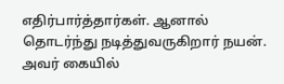எதிர்பார்த்தார்கள். ஆனால் தொடர்ந்து நடித்துவருகிறார் நயன். அவர் கையில்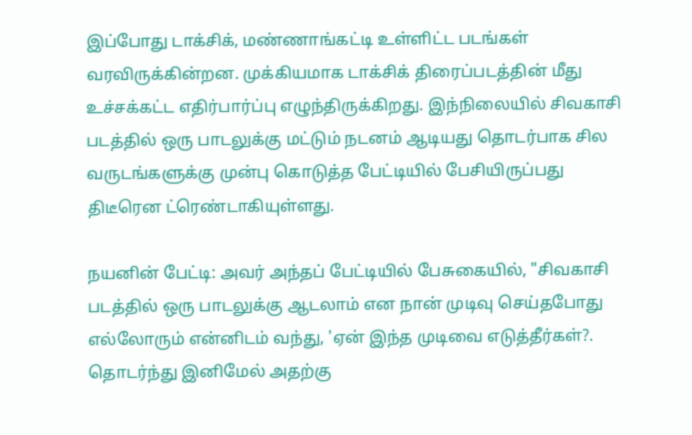இப்போது டாக்சிக், மண்ணாங்கட்டி உள்ளிட்ட படங்கள் வரவிருக்கின்றன. முக்கியமாக டாக்சிக் திரைப்படத்தின் மீது உச்சக்கட்ட எதிர்பார்ப்பு எழுந்திருக்கிறது. இந்நிலையில் சிவகாசி படத்தில் ஒரு பாடலுக்கு மட்டும் நடனம் ஆடியது தொடர்பாக சில வருடங்களுக்கு முன்பு கொடுத்த பேட்டியில் பேசியிருப்பது திடீரென ட்ரெண்டாகியுள்ளது.

நயனின் பேட்டி: அவர் அந்தப் பேட்டியில் பேசுகையில், "சிவகாசி படத்தில் ஒரு பாடலுக்கு ஆடலாம் என நான் முடிவு செய்தபோது எல்லோரும் என்னிடம் வந்து, 'ஏன் இந்த முடிவை எடுத்தீர்கள்?. தொடர்ந்து இனிமேல் அதற்கு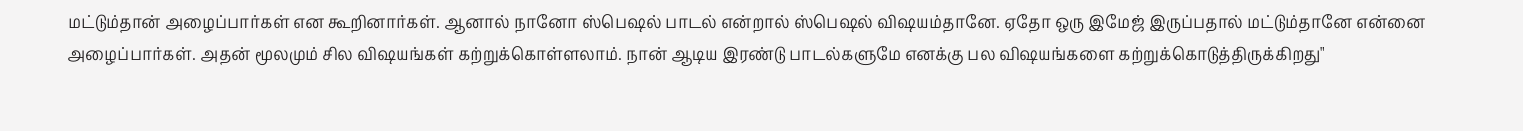மட்டும்தான் அழைப்பார்கள் என கூறினார்கள். ஆனால் நானோ ஸ்பெஷல் பாடல் என்றால் ஸ்பெஷல் விஷயம்தானே. ஏதோ ஒரு இமேஜ் இருப்பதால் மட்டும்தானே என்னை அழைப்பார்கள். அதன் மூலமும் சில விஷயங்கள் கற்றுக்கொள்ளலாம். நான் ஆடிய இரண்டு பாடல்களுமே எனக்கு பல விஷயங்களை கற்றுக்கொடுத்திருக்கிறது"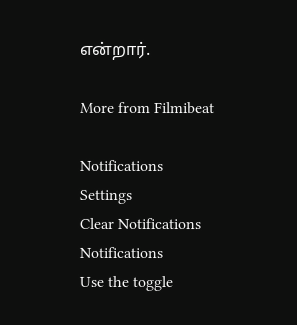என்றார்.

More from Filmibeat

Notifications
Settings
Clear Notifications
Notifications
Use the toggle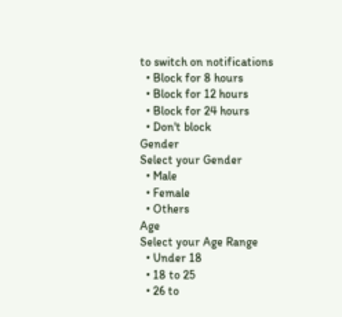to switch on notifications
  • Block for 8 hours
  • Block for 12 hours
  • Block for 24 hours
  • Don't block
Gender
Select your Gender
  • Male
  • Female
  • Others
Age
Select your Age Range
  • Under 18
  • 18 to 25
  • 26 to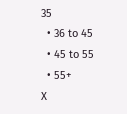35
  • 36 to 45
  • 45 to 55
  • 55+
X